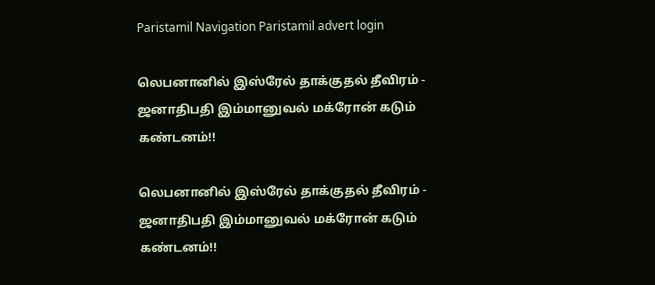Paristamil Navigation Paristamil advert login

லெபனானில் இஸ்ரேல் தாக்குதல் தீவிரம் - ஜனாதிபதி இம்மானுவல் மக்ரோன் கடும் கண்டனம்!!

லெபனானில் இஸ்ரேல் தாக்குதல் தீவிரம் - ஜனாதிபதி இம்மானுவல் மக்ரோன் கடும் கண்டனம்!!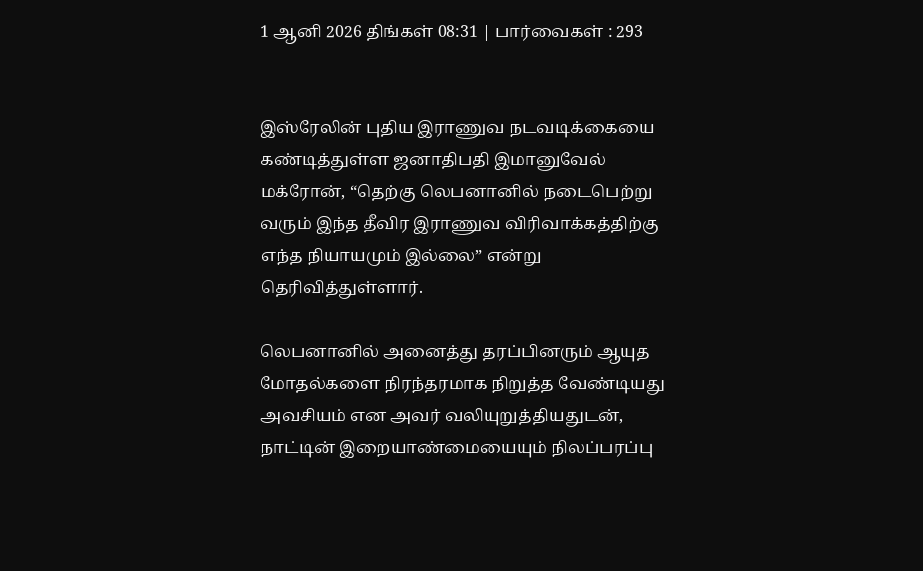1 ஆனி 2026 திங்கள் 08:31 | பார்வைகள் : 293


இஸ்ரேலின் புதிய இராணுவ நடவடிக்கையை கண்டித்துள்ள ஜனாதிபதி இமானுவேல் மக்ரோன், “தெற்கு லெபனானில் நடைபெற்று வரும் இந்த தீவிர இராணுவ விரிவாக்கத்திற்கு எந்த நியாயமும் இல்லை” என்று தெரிவித்துள்ளார்.

லெபனானில் அனைத்து தரப்பினரும் ஆயுத மோதல்களை நிரந்தரமாக நிறுத்த வேண்டியது அவசியம் என அவர் வலியுறுத்தியதுடன், நாட்டின் இறையாண்மையையும் நிலப்பரப்பு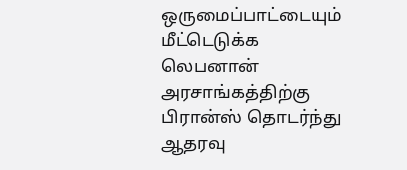ஒருமைப்பாட்டையும் மீட்டெடுக்க லெபனான் அரசாங்கத்திற்கு பிரான்ஸ் தொடர்ந்து ஆதரவு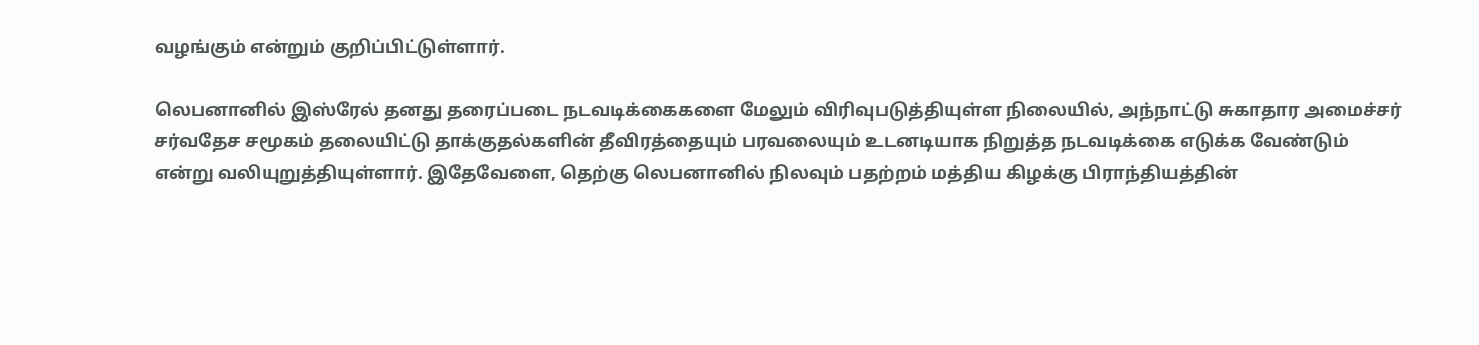வழங்கும் என்றும் குறிப்பிட்டுள்ளார்.

லெபனானில் இஸ்ரேல் தனது தரைப்படை நடவடிக்கைகளை மேலும் விரிவுபடுத்தியுள்ள நிலையில், அந்நாட்டு சுகாதார அமைச்சர் சர்வதேச சமூகம் தலையிட்டு தாக்குதல்களின் தீவிரத்தையும் பரவலையும் உடனடியாக நிறுத்த நடவடிக்கை எடுக்க வேண்டும் என்று வலியுறுத்தியுள்ளார். இதேவேளை, தெற்கு லெபனானில் நிலவும் பதற்றம் மத்திய கிழக்கு பிராந்தியத்தின்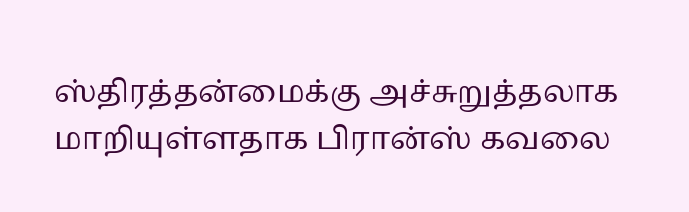ஸ்திரத்தன்மைக்கு அச்சுறுத்தலாக மாறியுள்ளதாக பிரான்ஸ் கவலை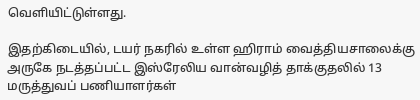வெளியிட்டுள்ளது.

இதற்கிடையில், டயர் நகரில் உள்ள ஹிராம் வைத்தியசாலைக்கு அருகே நடத்தப்பட்ட இஸ்ரேலிய வான்வழித் தாக்குதலில் 13 மருத்துவப் பணியாளர்கள்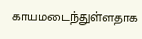காயமடைந்துள்ளதாக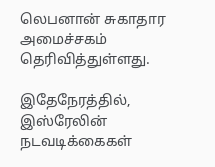லெபனான் சுகாதார அமைச்சகம் தெரிவித்துள்ளது.

இதேநேரத்தில், இஸ்ரேலின் நடவடிக்கைகள்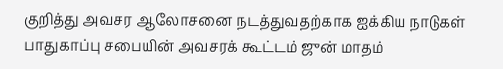குறித்து அவசர ஆலோசனை நடத்துவதற்காக ஐக்கிய நாடுகள் பாதுகாப்பு சபையின் அவசரக் கூட்டம் ஜுன் மாதம்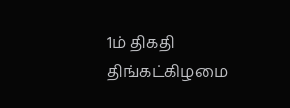1ம் திகதி திங்கட்கிழமை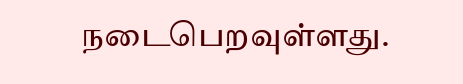நடைபெறவுள்ளது.